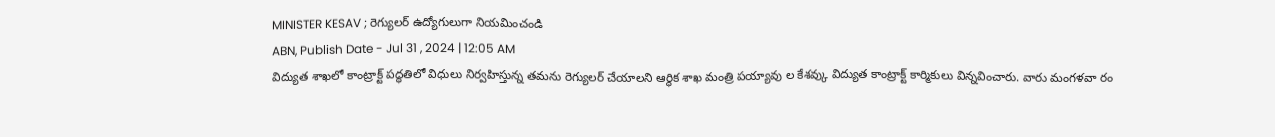MINISTER KESAV ; రెగ్యులర్ ఉద్యోగులుగా నియమించండి
ABN, Publish Date - Jul 31 , 2024 | 12:05 AM
విద్యుత శాఖలో కాంట్రాక్ట్ పద్ధతిలో విధులు నిర్వహిస్తున్న తమను రెగ్యులర్ చేయాలని ఆర్థిక శాఖ మంత్రి పయ్యావు ల కేశవ్కు విద్యుత కాంట్రాక్ట్ కార్మికులు విన్నవించారు. వారు మంగళవా రం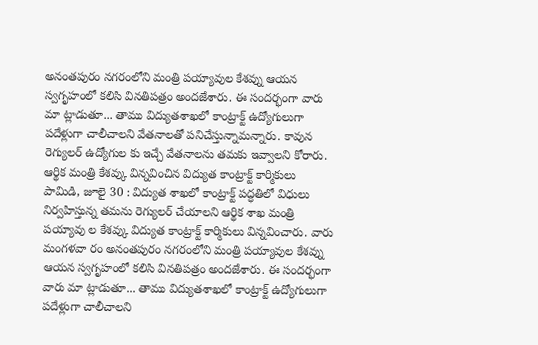అనంతపురం నగరంలోని మంత్రి పయ్యావుల కేశవ్ను ఆయన స్వగృహంలో కలిసి వినతిపత్రం అందజేశారు. ఈ సందర్భంగా వారు మా ట్లాడుతూ... తాము విద్యుతశాఖలో కాంట్రాక్ట్ ఉద్యోగులుగా పదేళ్లుగా చాలీచాలని వేతనాలతో పనిచేస్తున్నామన్నారు. కావున రెగ్యులర్ ఉద్యోగుల కు ఇచ్చే వేతనాలను తమకు ఇవ్వాలని కోరారు.
ఆర్థిక మంత్రి కేశవ్కు విన్నవించిన విద్యుత కాంట్రాక్ట్ కార్మికులు
పామిడి, జూలై 30 : విద్యుత శాఖలో కాంట్రాక్ట్ పద్ధతిలో విధులు నిర్వహిస్తున్న తమను రెగ్యులర్ చేయాలని ఆర్థిక శాఖ మంత్రి పయ్యావు ల కేశవ్కు విద్యుత కాంట్రాక్ట్ కార్మికులు విన్నవించారు. వారు మంగళవా రం అనంతపురం నగరంలోని మంత్రి పయ్యావుల కేశవ్ను ఆయన స్వగృహంలో కలిసి వినతిపత్రం అందజేశారు. ఈ సందర్భంగా వారు మా ట్లాడుతూ... తాము విద్యుతశాఖలో కాంట్రాక్ట్ ఉద్యోగులుగా పదేళ్లుగా చాలీచాలని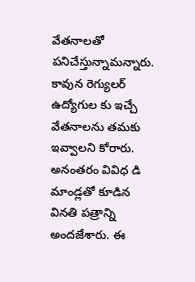వేతనాలతో పనిచేస్తున్నామన్నారు. కావున రెగ్యులర్ ఉద్యోగుల కు ఇచ్చే వేతనాలను తమకు ఇవ్వాలని కోరారు. అనంతరం వివిధ డి మాండ్లతో కూడిన వినతి పత్రాన్ని అందజేశారు. ఈ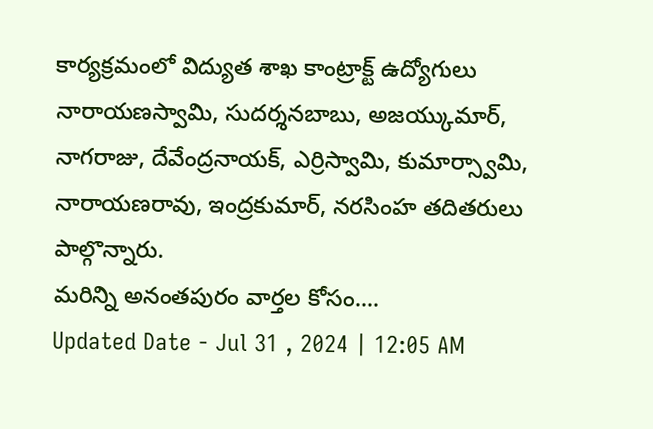కార్యక్రమంలో విద్యుత శాఖ కాంట్రాక్ట్ ఉద్యోగులు నారాయణస్వామి, సుదర్శనబాబు, అజయ్కుమార్, నాగరాజు, దేవేంద్రనాయక్, ఎర్రిస్వామి, కుమార్స్వామి, నారాయణరావు, ఇంద్రకుమార్, నరసింహ తదితరులు పాల్గొన్నారు.
మరిన్ని అనంతపురం వార్తల కోసం....
Updated Date - Jul 31 , 2024 | 12:05 AM